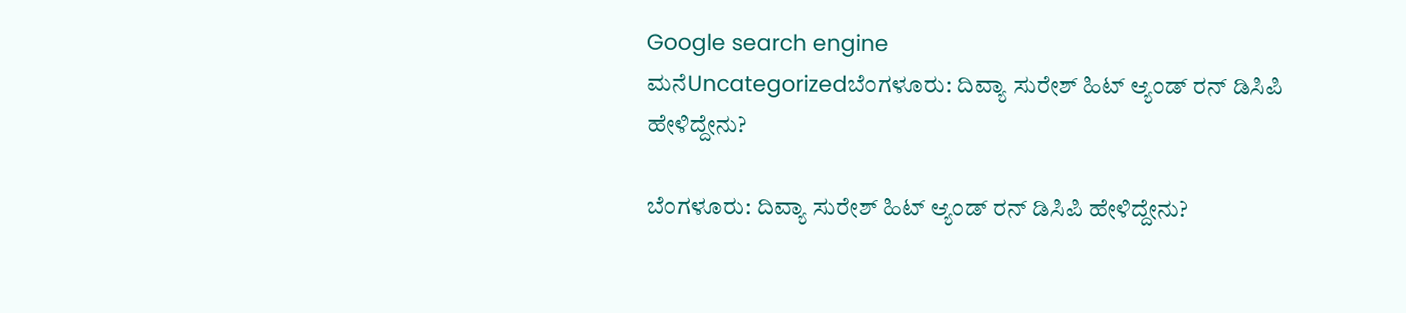Google search engine
ಮನೆUncategorizedಬೆಂಗಳೂರು: ದಿವ್ಯಾ ಸುರೇಶ್ ಹಿಟ್ ಆ್ಯಂಡ್ ರನ್ ಡಿಸಿಪಿ ಹೇಳಿದ್ದೇನು?

ಬೆಂಗಳೂರು: ದಿವ್ಯಾ ಸುರೇಶ್ ಹಿಟ್ ಆ್ಯಂಡ್ ರನ್ ಡಿಸಿಪಿ ಹೇಳಿದ್ದೇನು?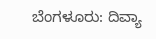ಬೆಂಗಳೂರು: ದಿವ್ಯಾ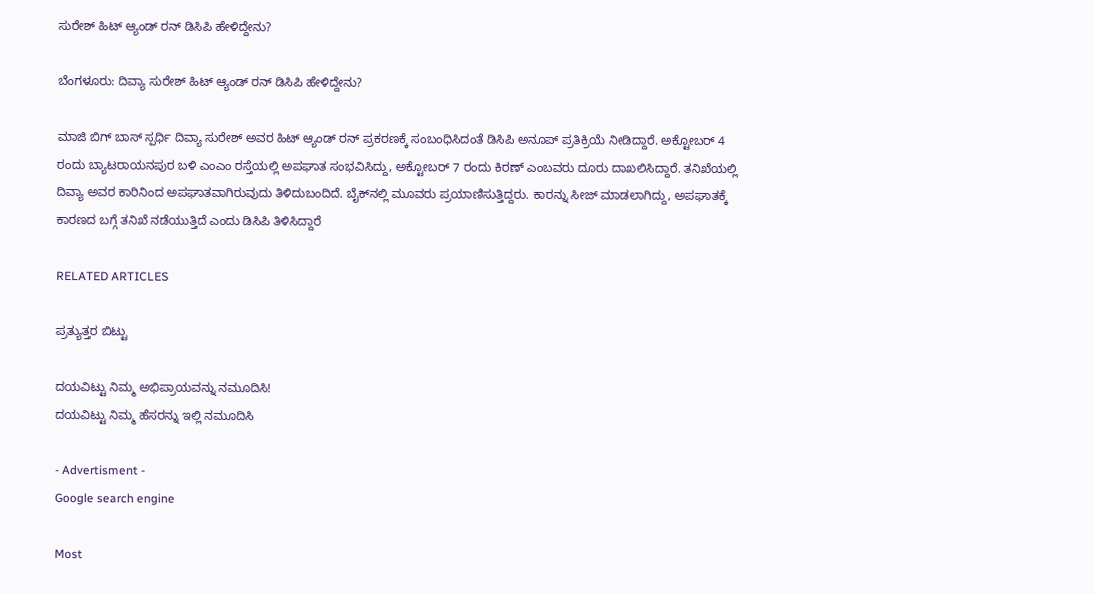ಸುರೇಶ್ ಹಿಟ್ ಆ್ಯಂಡ್ ರನ್ ಡಿಸಿಪಿ ಹೇಳಿದ್ದೇನು?

ಬೆಂಗಳೂರು: ದಿವ್ಯಾ ಸುರೇಶ್ ಹಿಟ್ ಆ್ಯಂಡ್ ರನ್ ಡಿಸಿಪಿ ಹೇಳಿದ್ದೇನು?

ಮಾಜಿ ಬಿಗ್ ಬಾಸ್ ಸ್ಪರ್ಧಿ ದಿವ್ಯಾ ಸುರೇಶ್ ಅವರ ಹಿಟ್ ಆ್ಯಂಡ್ ರನ್ ಪ್ರಕರಣಕ್ಕೆ ಸಂಬಂಧಿಸಿದಂತೆ ಡಿಸಿಪಿ ಅನೂಪ್ ಪ್ರತಿಕ್ರಿಯೆ ನೀಡಿದ್ದಾರೆ. ಅಕ್ಟೋಬರ್ 4 ರಂದು ಬ್ಯಾಟರಾಯನಪುರ ಬಳಿ ಎಂಎಂ ರಸ್ತೆಯಲ್ಲಿ ಅಪಘಾತ ಸಂಭವಿಸಿದ್ದು, ಅಕ್ಟೋಬರ್ 7 ರಂದು ಕಿರಣ್ ಎಂಬವರು ದೂರು ದಾಖಲಿಸಿದ್ದಾರೆ. ತನಿಖೆಯಲ್ಲಿ ದಿವ್ಯಾ ಅವರ ಕಾರಿನಿಂದ ಅಪಘಾತವಾಗಿರುವುದು ತಿಳಿದುಬಂದಿದೆ. ಬೈಕ್‌ನಲ್ಲಿ ಮೂವರು ಪ್ರಯಾಣಿಸುತ್ತಿದ್ದರು. ಕಾರನ್ನು ಸೀಜ್ ಮಾಡಲಾಗಿದ್ದು, ಅಪಘಾತಕ್ಕೆ ಕಾರಣದ ಬಗ್ಗೆ ತನಿಖೆ ನಡೆಯುತ್ತಿದೆ ಎಂದು ಡಿಸಿಪಿ ತಿಳಿಸಿದ್ದಾರೆ

RELATED ARTICLES

ಪ್ರತ್ಯುತ್ತರ ಬಿಟ್ಟು

ದಯವಿಟ್ಟು ನಿಮ್ಮ ಅಭಿಪ್ರಾಯವನ್ನು ನಮೂದಿಸಿ!
ದಯವಿಟ್ಟು ನಿಮ್ಮ ಹೆಸರನ್ನು ಇಲ್ಲಿ ನಮೂದಿಸಿ

- Advertisment -
Google search engine

Most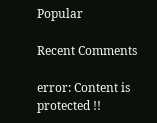Popular

Recent Comments

error: Content is protected !!